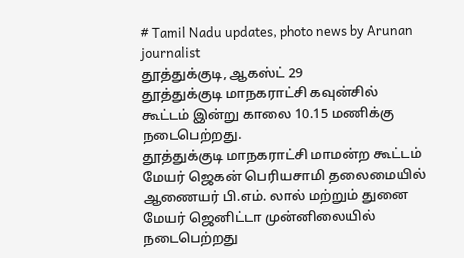# Tamil Nadu updates, photo news by Arunan journalist
தூத்துக்குடி, ஆகஸ்ட் 29
தூத்துக்குடி மாநகராட்சி கவுன்சில் கூட்டம் இன்று காலை 10.15 மணிக்கு நடைபெற்றது.
தூத்துக்குடி மாநகராட்சி மாமன்ற கூட்டம் மேயர் ஜெகன் பெரியசாமி தலைமையில் ஆணையர் பி.எம். லால் மற்றும் துனை மேயர் ஜெனிட்டா முன்னிலையில் நடைபெற்றது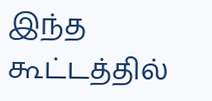இந்த கூட்டத்தில்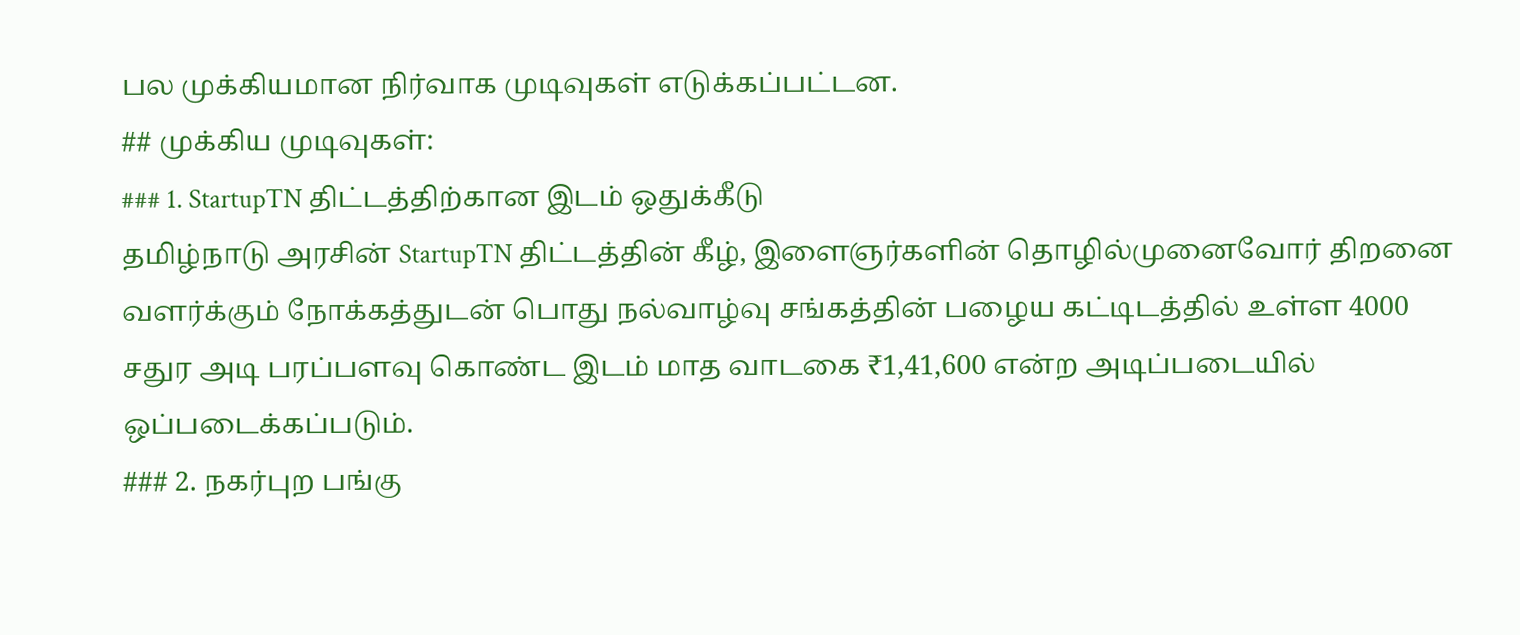பல முக்கியமான நிர்வாக முடிவுகள் எடுக்கப்பட்டன.
## முக்கிய முடிவுகள்:
### 1. StartupTN திட்டத்திற்கான இடம் ஒதுக்கீடு
தமிழ்நாடு அரசின் StartupTN திட்டத்தின் கீழ், இளைஞர்களின் தொழில்முனைவோர் திறனை வளர்க்கும் நோக்கத்துடன் பொது நல்வாழ்வு சங்கத்தின் பழைய கட்டிடத்தில் உள்ள 4000 சதுர அடி பரப்பளவு கொண்ட இடம் மாத வாடகை ₹1,41,600 என்ற அடிப்படையில் ஒப்படைக்கப்படும்.
### 2. நகர்புற பங்கு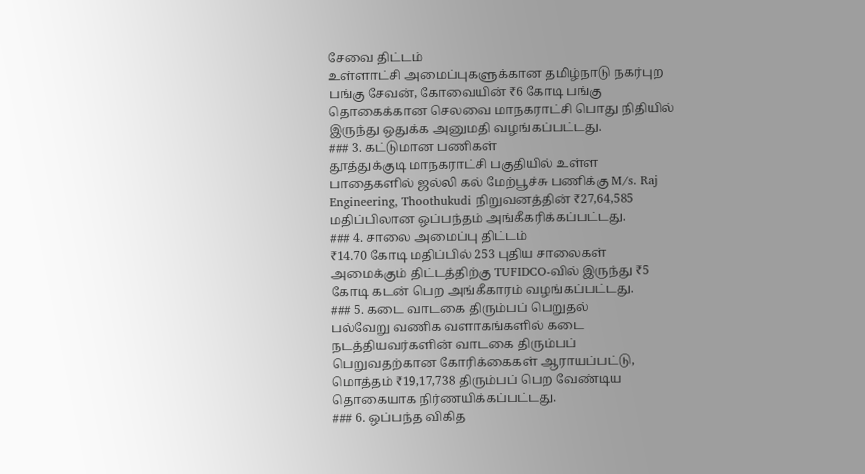சேவை திட்டம்
உள்ளாட்சி அமைப்புகளுக்கான தமிழ்நாடு நகர்புற பங்கு சேவன், கோவையின் ₹6 கோடி பங்கு தொகைக்கான செலவை மாநகராட்சி பொது நிதியில் இருந்து ஒதுக்க அனுமதி வழங்கப்பட்டது.
### 3. கட்டுமான பணிகள்
தூத்துக்குடி மாநகராட்சி பகுதியில் உள்ள பாதைகளில் ஜல்லி கல் மேற்பூச்சு பணிக்கு M/s. Raj Engineering, Thoothukudi நிறுவனத்தின் ₹27,64,585 மதிப்பிலான ஒப்பந்தம் அங்கீகரிக்கப்பட்டது.
### 4. சாலை அமைப்பு திட்டம்
₹14.70 கோடி மதிப்பில் 253 புதிய சாலைகள் அமைக்கும் திட்டத்திற்கு TUFIDCO-வில் இருந்து ₹5 கோடி கடன் பெற அங்கீகாரம் வழங்கப்பட்டது.
### 5. கடை வாடகை திரும்பப் பெறுதல்
பல்வேறு வணிக வளாகங்களில் கடை நடத்தியவர்களின் வாடகை திரும்பப் பெறுவதற்கான கோரிக்கைகள் ஆராயப்பட்டு, மொத்தம் ₹19,17,738 திரும்பப் பெற வேண்டிய தொகையாக நிர்ணயிக்கப்பட்டது.
### 6. ஒப்பந்த விகித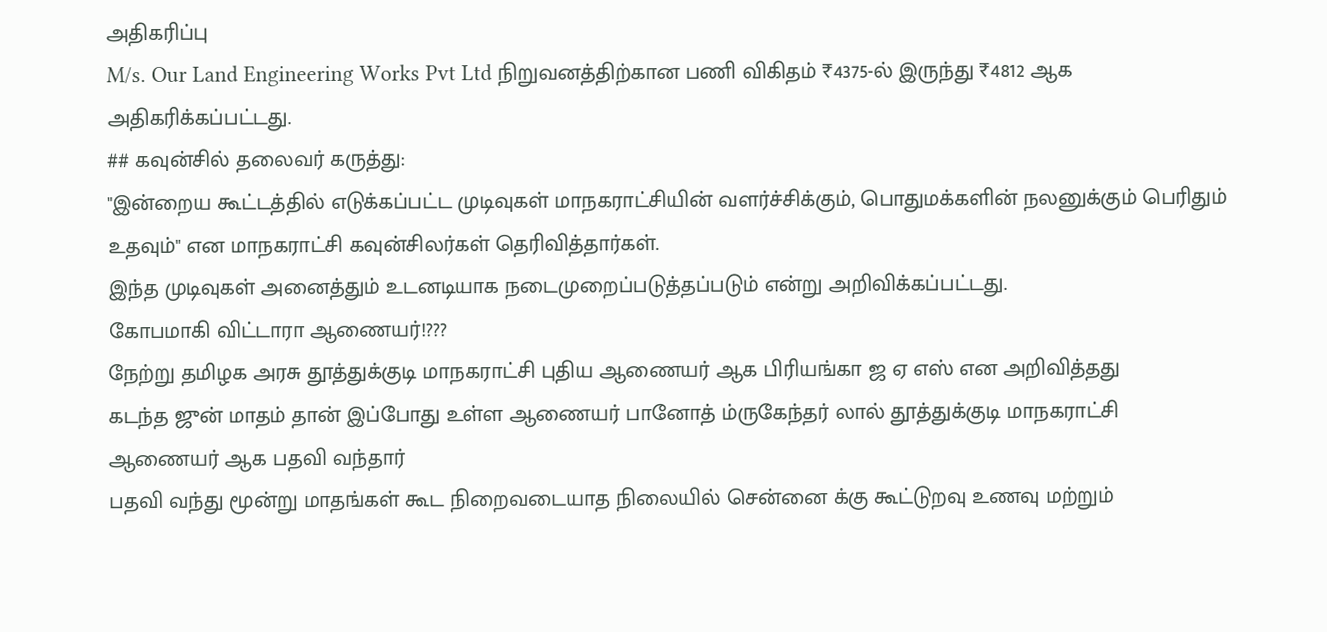அதிகரிப்பு
M/s. Our Land Engineering Works Pvt Ltd நிறுவனத்திற்கான பணி விகிதம் ₹4375-ல் இருந்து ₹4812 ஆக அதிகரிக்கப்பட்டது.
## கவுன்சில் தலைவர் கருத்து:
"இன்றைய கூட்டத்தில் எடுக்கப்பட்ட முடிவுகள் மாநகராட்சியின் வளர்ச்சிக்கும், பொதுமக்களின் நலனுக்கும் பெரிதும் உதவும்" என மாநகராட்சி கவுன்சிலர்கள் தெரிவித்தார்கள்.
இந்த முடிவுகள் அனைத்தும் உடனடியாக நடைமுறைப்படுத்தப்படும் என்று அறிவிக்கப்பட்டது.
கோபமாகி விட்டாரா ஆணையர்!???
நேற்று தமிழக அரசு தூத்துக்குடி மாநகராட்சி புதிய ஆணையர் ஆக பிரியங்கா ஜ ஏ எஸ் என அறிவித்தது
கடந்த ஜுன் மாதம் தான் இப்போது உள்ள ஆணையர் பானோத் ம்ருகேந்தர் லால் தூத்துக்குடி மாநகராட்சி ஆணையர் ஆக பதவி வந்தார்
பதவி வந்து மூன்று மாதங்கள் கூட நிறைவடையாத நிலையில் சென்னை க்கு கூட்டுறவு உணவு மற்றும்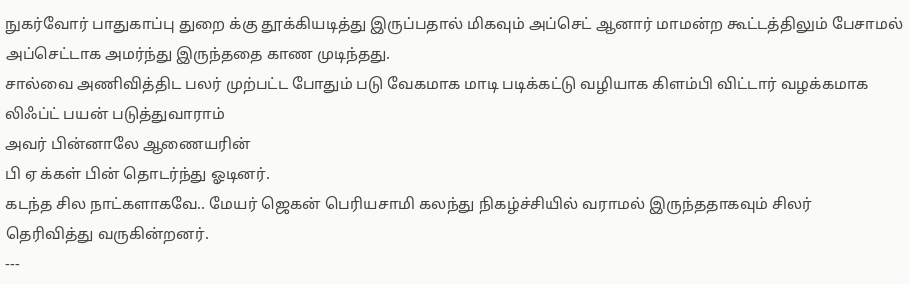நுகர்வோர் பாதுகாப்பு துறை க்கு தூக்கியடித்து இருப்பதால் மிகவும் அப்செட் ஆனார் மாமன்ற கூட்டத்திலும் பேசாமல் அப்செட்டாக அமர்ந்து இருந்ததை காண முடிந்தது.
சால்வை அணிவித்திட பலர் முற்பட்ட போதும் படு வேகமாக மாடி படிக்கட்டு வழியாக கிளம்பி விட்டார் வழக்கமாக லிஃப்ட் பயன் படுத்துவாராம்
அவர் பின்னாலே ஆணையரின்
பி ஏ க்கள் பின் தொடர்ந்து ஓடினர்.
கடந்த சில நாட்களாகவே.. மேயர் ஜெகன் பெரியசாமி கலந்து நிகழ்ச்சியில் வராமல் இருந்ததாகவும் சிலர் தெரிவித்து வருகின்றனர்.
---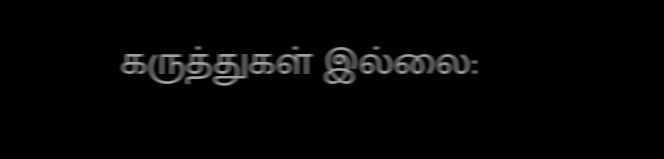கருத்துகள் இல்லை: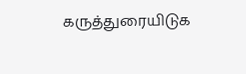கருத்துரையிடுக